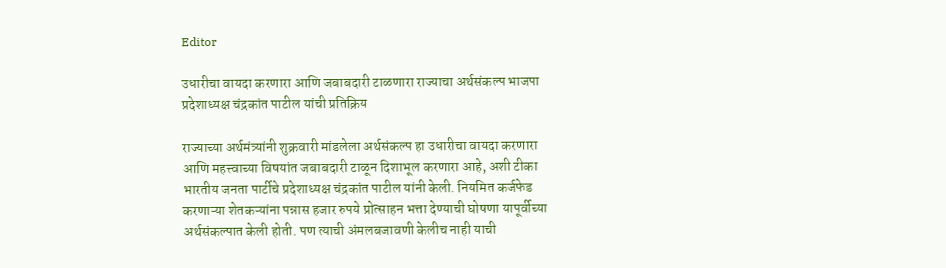Editor

उधारीचा वायदा करणारा आणि जबाबदारी टाळणारा राज्याचा अर्थसंकल्प भाजपा प्रदेशाध्यक्ष चंद्रकांत पाटील यांची प्रतिक्रिय

राज्याच्या अर्थमंत्र्यांनी शुक्रवारी मांडलेला अर्थसंकल्प हा उधारीचा वायदा करणारा आणि महत्त्वाच्या विषयांत जबाबदारी टाळून दिशाभूल करणारा आहे, अशी टीका भारतीय जनता पार्टीचे प्रदेशाध्यक्ष चंद्रकांत पाटील यांनी केली. नियमित कर्जफेड करणाऱ्या शेतकऱ्यांना पन्नास हजार रुपये प्रोत्साहन भत्ता देण्याची घोषणा यापूर्वीच्या अर्थसंकल्पात केली होती. पण त्याची अंमलबजावणी केलीच नाही याची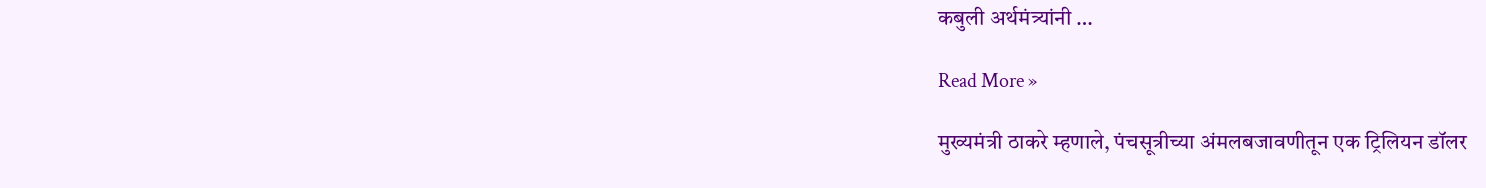कबुली अर्थमंत्र्यांनी …

Read More »

मुख्यमंत्री ठाकरे म्हणाले, पंचसूत्रीच्या अंमलबजावणीतून एक ट्रिलियन डॉलर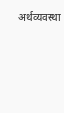अर्थव्यवस्था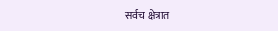सर्वच क्षेत्रात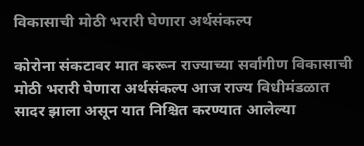विकासाची मोठी भरारी घेणारा अर्थसंकल्प

कोरोना संकटावर मात करून राज्याच्या सर्वांगीण विकासाची मोठी भरारी घेणारा अर्थसंकल्प आज राज्य विधीमंडळात सादर झाला असून यात निश्चित करण्यात आलेल्या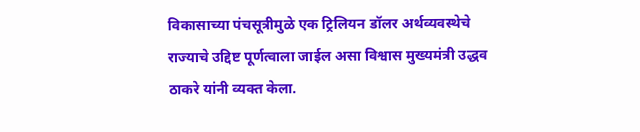विकासाच्या पंचसूत्रीमुळे एक ट्रिलियन डॉलर अर्थव्यवस्थेचे राज्याचे उद्दिष्ट पूर्णत्वाला जाईल असा विश्वास मुख्यमंत्री उद्धव ठाकरे यांनी व्यक्त केला.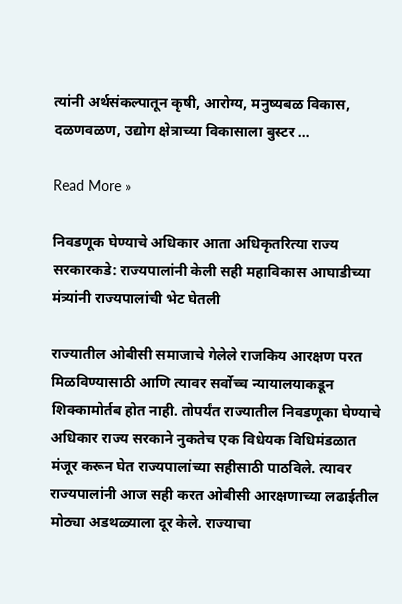त्यांनी अर्थसंकल्पातून कृषी, आरोग्य, मनुष्यबळ विकास, दळणवळण, उद्योग क्षेत्राच्या विकासाला बुस्टर …

Read More »

निवडणूक घेण्याचे अधिकार आता अधिकृतरित्या राज्य सरकारकडे: राज्यपालांनी केली सही महाविकास आघाडीच्या मंत्र्यांनी राज्यपालांची भेट घेतली

राज्यातील ओबीसी समाजाचे गेलेले राजकिय आरक्षण परत मिळविण्यासाठी आणि त्यावर सर्वोच्च न्यायालयाकडून शिक्कामोर्तब होत नाही. तोपर्यंत राज्यातील निवडणूका घेण्याचे अधिकार राज्य सरकाने नुकतेच एक विधेयक विधिमंडळात मंजूर करून घेत राज्यपालांच्या सहीसाठी पाठविले. त्यावर राज्यपालांनी आज सही करत ओबीसी आरक्षणाच्या लढाईतील मोठ्या अडथळ्याला दूर केले. राज्याचा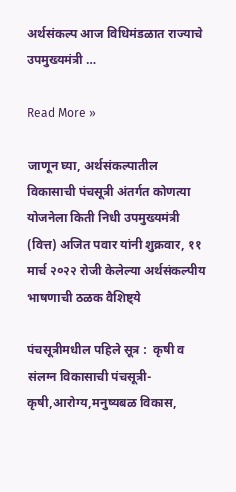अर्थसंकल्प आज विधिमंडळात राज्याचे उपमुख्यमंत्री …

Read More »

जाणून घ्या, अर्थसंकल्पातील विकासाची पंचसूत्री अंतर्गत कोणत्या योजनेला किती निधी उपमुख्यमंत्री (वित्त) अजित पवार यांनी शुक्रवार, ११ मार्च २०२२ रोजी केलेल्या अर्थसंकल्पीय भाषणाची ठळक वैशिष्ट्ये

पंचसूत्रीमधील पह‍िले सूत्र :  कृषी व संलग्न विकासाची पंचसूत्री-कृषी,आरोग्य,मनुष्यबळ विकास,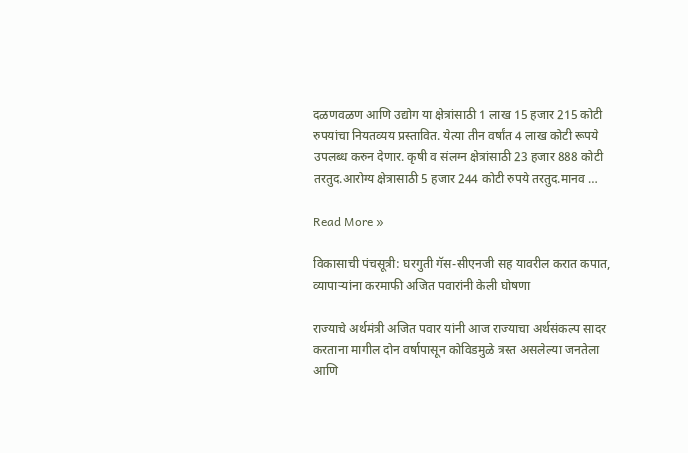दळणवळण आणि उद्योग या क्षेत्रांसाठी 1 लाख 15 हजार 215 कोटी रुपयांचा नियतव्यय प्रस्तावित. येत्या तीन वर्षांत 4 लाख कोटी रूपये उपलब्ध करुन देणार. कृषी व संलग्न क्षेत्रांसाठी 23 हजार 888 कोटी तरतुद.आरोग्य क्षेत्रासाठी 5 हजार 244 कोटी रुपये तरतुद.मानव …

Read More »

विकासाची पंचसूत्री: घरगुती गॅस-सीएनजी सह यावरील करात कपात, व्यापाऱ्यांना करमाफी अजित पवारांनी केली घोषणा

राज्याचे अर्थमंत्री अजित पवार यांनी आज राज्याचा अर्थसंकल्प सादर करताना मागील दोन वर्षापासून कोविडमुळे त्रस्त असलेल्या जनतेला आणि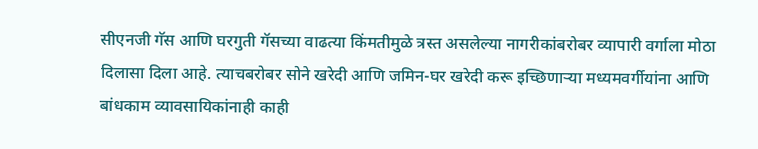सीएनजी गॅस आणि घरगुती गॅसच्या वाढत्या किंमतीमुळे त्रस्त असलेल्या नागरीकांबरोबर व्यापारी वर्गाला मोठा दिलासा दिला आहे. त्याचबरोबर सोने खरेदी आणि जमिन-घर खरेदी करू इच्छिणाऱ्या मध्यमवर्गीयांना आणि बांधकाम व्यावसायिकांनाही काही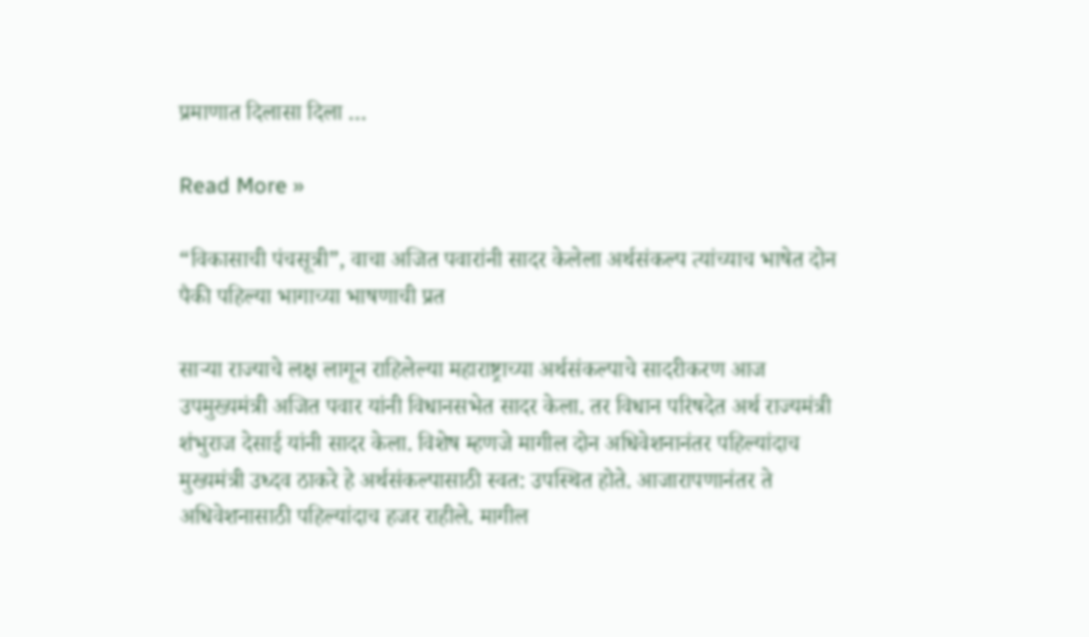प्रमाणात दिलासा दिला …

Read More »

“विकासाची पंचसूत्री”, वाचा अजित पवारांनी सादर केलेला अर्थसंकल्प त्यांच्याच भाषेत दोन पैकी पहिल्या भागाच्या भाषणाची प्रत

साऱ्या राज्याचे लक्ष लागून राहिलेल्या महाराष्ट्राच्या अर्थसंकल्पाचे सादरीकरण आज उपमुख्यमंत्री अजित पवार यांनी विधानसभेत सादर केला. तर विधान परिषदेत अर्थ राज्यमंत्री शंभुराज देसाई यांनी सादर केला. विशेष म्हणजे मागील दोन अधिवेशनानंतर पहिल्यांदाच मुख्यमंत्री उध्दव ठाकरे हे अर्थसंकल्पासाठी स्वत: उपस्थित होते. आजारापणानंतर ते अधिवेशनासाठी पहिल्यांदाच हजर राहीले. मागील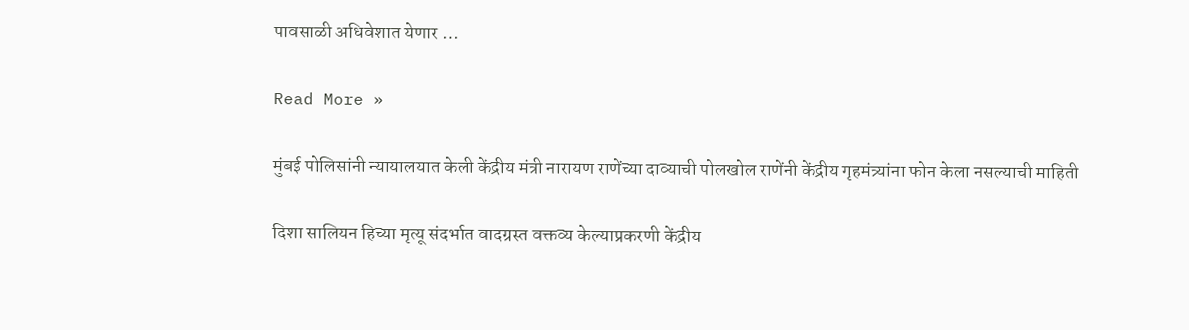पावसाळी अधिवेशात येणार …

Read More »

मुंबई पोलिसांनी न्यायालयात केली केंद्रीय मंत्री नारायण राणेंच्या दाव्याची पोलखोल राणेंनी केंद्रीय गृहमंत्र्यांना फोन केला नसल्याची माहिती

दिशा सालियन हिच्या मृत्यू संदर्भात वादग्रस्त वक्तव्य केल्याप्रकरणी केंद्रीय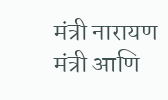मंत्री नारायण मंत्री आणि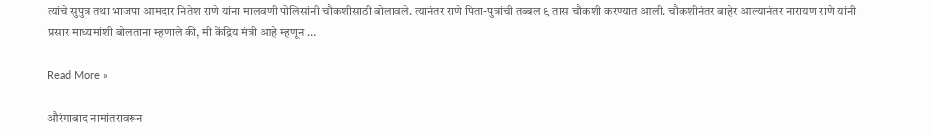त्यांचे सुपुत्र तथा भाजपा आमदार नितेश राणे यांना मालवणी पोलिसांनी चौकशीसाठी बोलावले. त्यानंतर राणे पिता-पुत्रांची तब्बल ९ तास चौकशी करण्यात आली. चौकशीनंतर बाहेर आल्यानंतर नारायण राणे यांनी प्रसार माध्यमांशी बोलताना म्हणाले की, मी केंद्रिय मंत्री आहे म्हणून …

Read More »

औरंगाबाद नामांतरावरून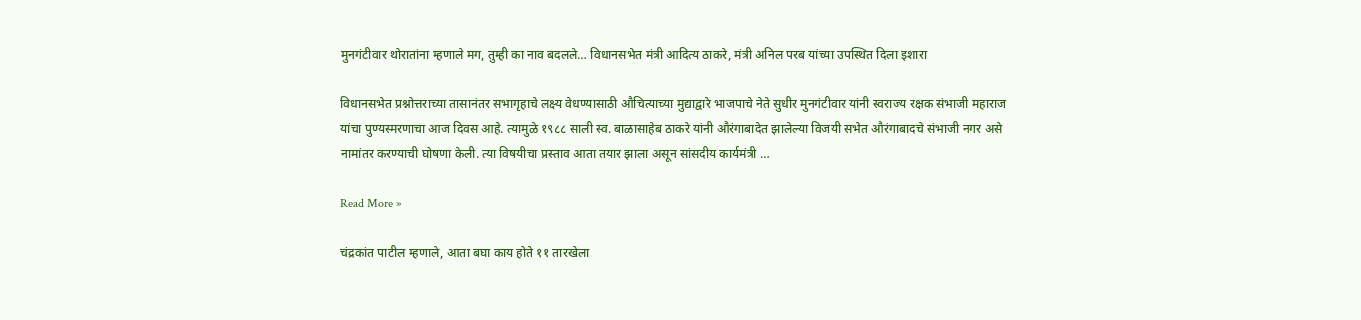मुनगंटीवार थोरातांना म्हणाले मग, तुम्ही का नाव बदलले… विधानसभेत मंत्री आदित्य ठाकरे, मंत्री अनिल परब यांच्या उपस्थित दिला इशारा

विधानसभेत प्रश्नोत्तराच्या तासानंतर सभागृहाचे लक्ष्य वेधण्यासाठी औचित्याच्या मुद्याद्वारे भाजपाचे नेते सुधीर मुनगंटीवार यांनी स्वराज्य रक्षक संभाजी महाराज यांचा पुण्यस्मरणाचा आज दिवस आहे. त्यामुळे १९८८ साली स्व. बाळासाहेब ठाकरे यांनी औरंगाबादेत झालेल्या विजयी सभेत औरंगाबादचे संभाजी नगर असे नामांतर करण्याची घोषणा केली. त्या विषयीचा प्रस्ताव आता तयार झाला असून सांसदीय कार्यमंत्री …

Read More »

चंद्रकांत पाटील म्हणाले, आता बघा काय होते ११ तारखेला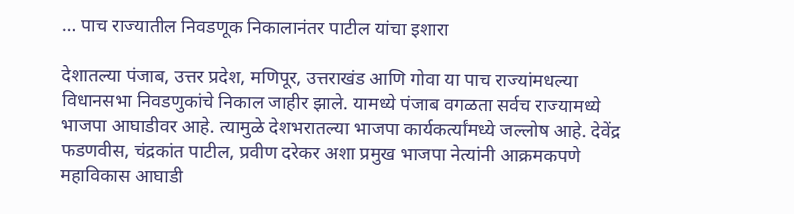… पाच राज्यातील निवडणूक निकालानंतर पाटील यांचा इशारा

देशातल्या पंजाब, उत्तर प्रदेश, मणिपूर, उत्तराखंड आणि गोवा या पाच राज्यांमधल्या विधानसभा निवडणुकांचे निकाल जाहीर झाले. यामध्ये पंजाब वगळता सर्वच राज्यामध्ये भाजपा आघाडीवर आहे. त्यामुळे देशभरातल्या भाजपा कार्यकर्त्यांमध्ये जल्लोष आहे. देवेंद्र फडणवीस, चंद्रकांत पाटील, प्रवीण दरेकर अशा प्रमुख भाजपा नेत्यांनी आक्रमकपणे महाविकास आघाडी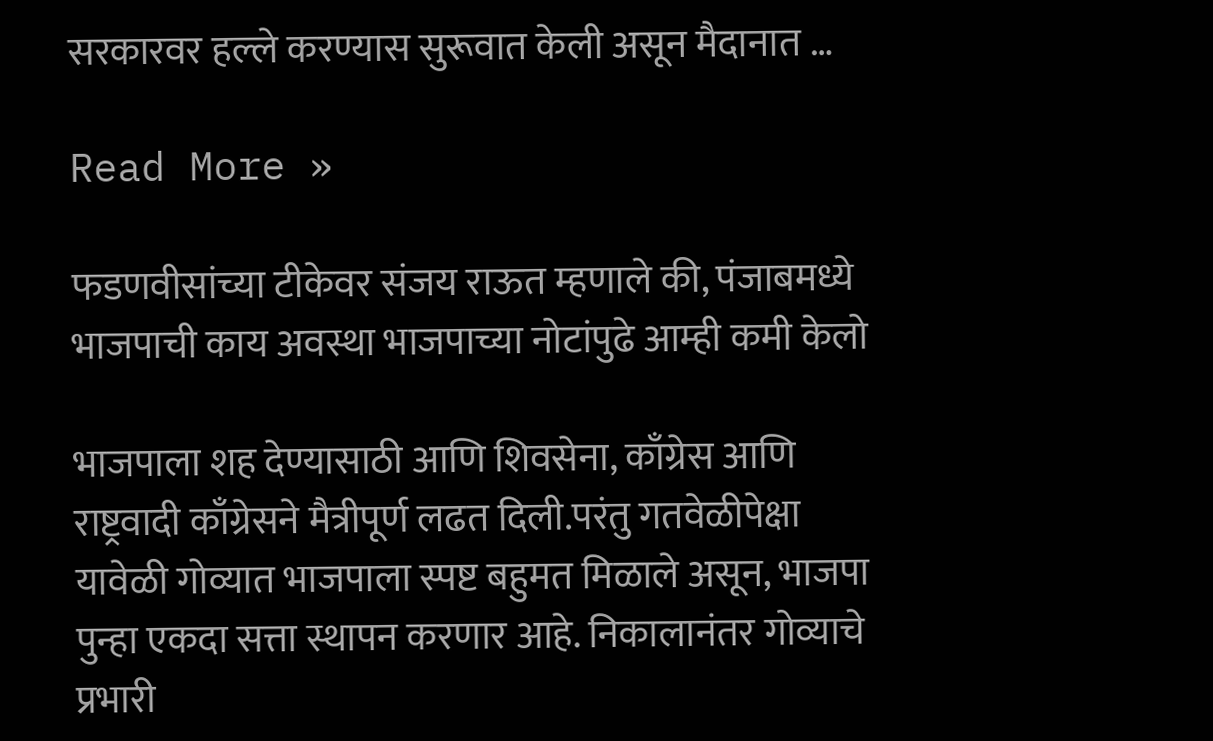सरकारवर हल्ले करण्यास सुरूवात केली असून मैदानात …

Read More »

फडणवीसांच्या टीकेवर संजय राऊत म्हणाले की, पंजाबमध्ये भाजपाची काय अवस्था भाजपाच्या नोटांपुढे आम्ही कमी केलो

भाजपाला शह देण्यासाठी आणि शिवसेना, काँग्रेस आणि राष्ट्रवादी काँग्रेसने मैत्रीपूर्ण लढत दिली.परंतु गतवेळीपेक्षा यावेळी गोव्यात भाजपाला स्पष्ट बहुमत मिळाले असून, भाजपा पुन्हा एकदा सत्ता स्थापन करणार आहे. निकालानंतर गोव्याचे प्रभारी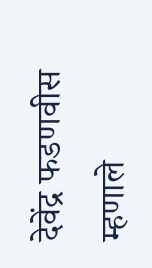देवेंद्र फडणवीस म्हणाले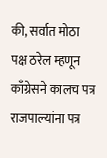की, सर्वात मोठा पक्ष ठरेल म्हणून काँग्रेसने कालच पत्र राजपाल्यांना पत्र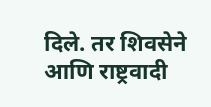दिले. तर शिवसेने आणि राष्ट्रवादी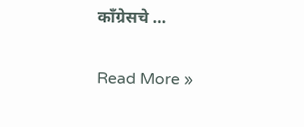काँग्रेसचे …

Read More »